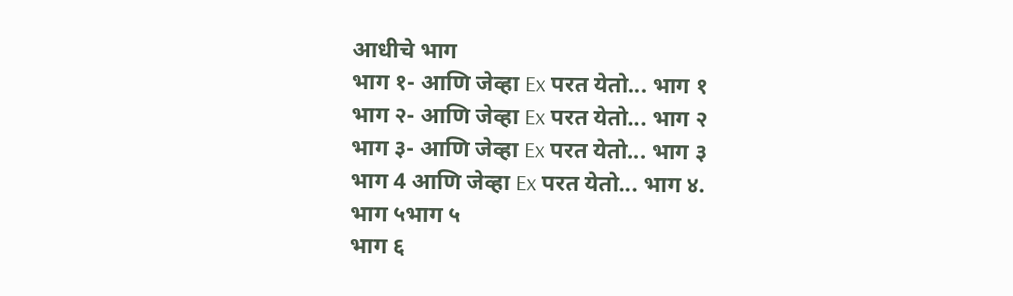आधीचे भाग
भाग १- आणि जेव्हा Ex परत येतो... भाग १
भाग २- आणि जेव्हा Ex परत येतो... भाग २
भाग ३- आणि जेव्हा Ex परत येतो... भाग ३
भाग 4 आणि जेव्हा Ex परत येतो... भाग ४.
भाग ५भाग ५
भाग ६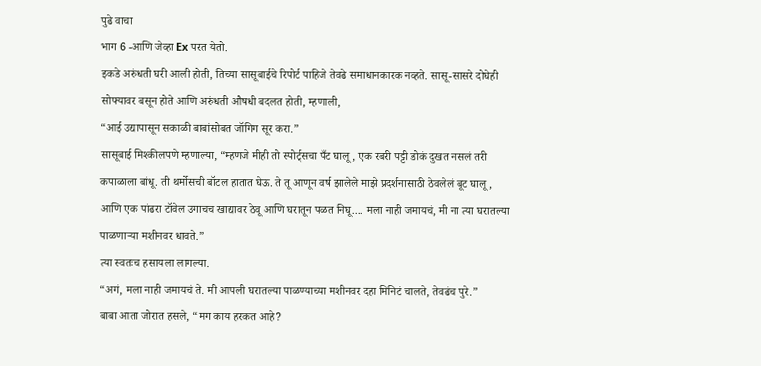पुढे वाचा
भाग 6 -आणि जेव्हा Ex परत येतो.
इकडे अरुंधती घरी आली होती, तिच्या सासूबाईचे रिपोर्ट पाहिजे तेवढे समाधानकारक नव्हते. सासू-सासरे दोघेही सोफ्यावर बसून होते आणि अरुंधती औषधी बदलत होती, म्हणाली,
“आई उद्यापासून सकाळी बाबांसोबत जॉगिग सूर करा.”
सासूबाई मिश्कीलपणे म्हणाल्या, “म्हणजे मीही तो स्पोर्ट्सचा पँट घालू, एक रबरी पट्टी डोकं दुखत नसलं तरी कपाळाला बांधू. ती थर्मोसची बॉटल हातात घेऊ. ते तू आणून वर्ष झालेले माझे प्रदर्शनासाठी ठेवलेलं बूट घालू, आणि एक पांढरा टॉवेल उगाचच खाद्यावर ठेवू आणि घरातून पळत निघू.... मला नाही जमायचं, मी ना त्या घरातल्या पाळणाऱ्या मशीनवर धावते.”
त्या स्वतःच हसायला लागल्या.
“अगं, मला नाही जमायचं ते. मी आपली घरातल्या पाळण्याच्या मशीनवर दहा मिनिटं चालते, तेवढंच पुरे.”
बाबा आता जोरात हसले, “मग काय हरकत आहे?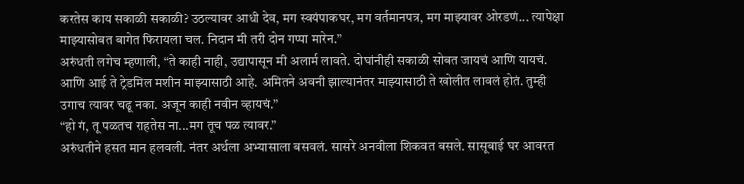करतेस काय सकाळी सकाळी? उठल्यावर आधी देव, मग स्वयंपाकघर, मग वर्तमानपत्र, मग माझ्यावर ओरडणं... त्यापेक्षा माझ्यासोबत बागेत फिरायला चल. निदान मी तरी दोन गप्पा मारेन.”
अरुंधती लगेच म्हणाली, “ते काही नाही, उद्यापासून मी अलार्म लावते. दोघांनीही सकाळी सोबत जायचं आणि यायचं. आणि आई ते ट्रेडमिल मशीन माझ्यासाठी आहे. अमितने अवनी झाल्यानंतर माझ्यासाठी ते खोलीत लावलं होतं. तुम्ही उगाच त्यावर चढू नका. अजून काही नवीन व्हायचं.”
“हो गं, तू पळतच राहतेस ना...मग तूच पळ त्यावर.”
अरुंधतीने हसत मान हलवली. नंतर अर्थला अभ्यासाला बसवलं. सासरे अनवीला शिकवत बसले. सासूबाई घर आवरत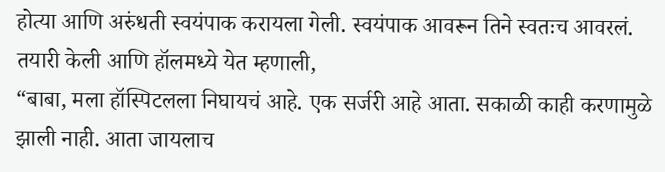होत्या आणि अरुंधती स्वयंपाक करायला गेली. स्वयंपाक आवरून तिने स्वतःच आवरलं. तयारी केली आणि हॉलमध्ये येत म्हणाली,
“बाबा, मला हॉस्पिटलला निघायचं आहे. एक सर्जरी आहे आता. सकाळी काही करणामुळे झाली नाही. आता जायलाच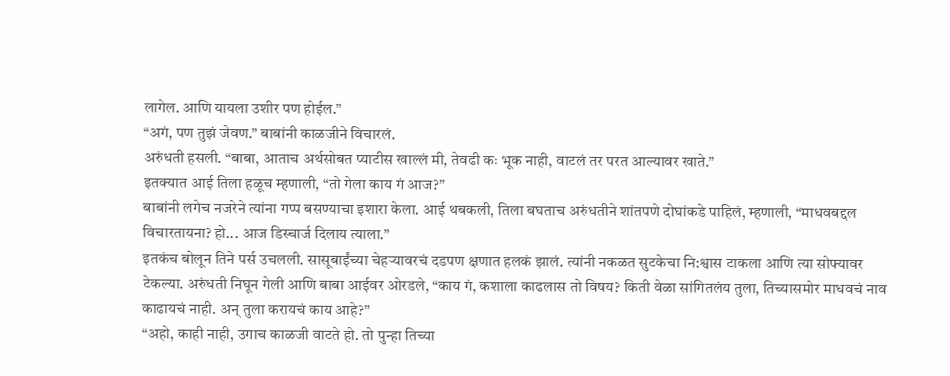लागेल. आणि यायला उशीर पण होईल.”
“अगं, पण तुझं जेवण.” बाबांनी काळजीने विचारलं.
अरुंधती हसली. “बाबा, आताच अर्थसोबत प्याटीस खाल्लं मी, तेवढी कः भूक नाही, वाटलं तर परत आल्यावर खाते.”
इतक्यात आई तिला हळूच म्हणाली, “तो गेला काय गं आज?”
बाबांनी लगेच नजरेने त्यांना गप्प बसण्याचा इशारा केला. आई थबकली, तिला बघताच अरुंधतीने शांतपणे दोघांकडे पाहिलं, म्हणाली, “माधवबद्दल विचारतायना? हो... आज डिस्चार्ज दिलाय त्याला.”
इतकंच बोलून तिने पर्स उचलली. सासूबाईंच्या चेहऱ्यावरचं दडपण क्षणात हलकं झालं. त्यांनी नकळत सुटकेचा नि:श्वास टाकला आणि त्या सोफ्यावर टेकल्या. अरुंधती निघून गेली आणि बाबा आईवर ओरडले, “काय गं, कशाला काढलास तो विषय? किती वेळा सांगितलंय तुला, तिच्यासमोर माधवचं नाव काढायचं नाही. अन् तुला करायचं काय आहे?”
“अहो, काही नाही, उगाच काळजी वाटते हो. तो पुन्हा तिच्या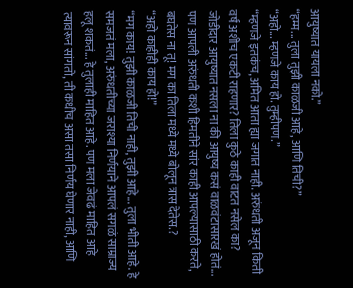आयुष्यात यायला नको.”
“हम्म... तुला तुझी काळजी आहे, आणि तिची?”
“अहो... म्हणजे काय हो. तुम्हीपण.”
“म्हणजे इतकंच, अमित आता ह्या जगात नाही. अरुंधती अजून किती वर्षं अशीच एकटी राहणार? तिला कुठे काही वाटत नसेल का? जोडीदार आयुष्यात नसला ना की आयुष्य कसं वाळवंटासारखं होतं... पण आपली अरुंधती कशी हिमतीने सांर काही आपल्यासाठी करते, बघतेस ना तू! मग का तिला मध्ये मध्ये बोलून त्रास देतेस.?
“अहो काहीही काय हो!”
“मग काय! तुझी काळजी तिची नाही, तुझी आहे... तुला भीती आहे. हे समजतं मला, अरुंधतीच्या जराश्या निर्णयाने आपलं सगळं साम्राज्य हलू शकतं... हे तुलाही माहित आहे. पण मला जेवढं माहित आहे त्यावरून सांगतो, ती कधीच असा तसा निर्णय घेणार नाही, आणि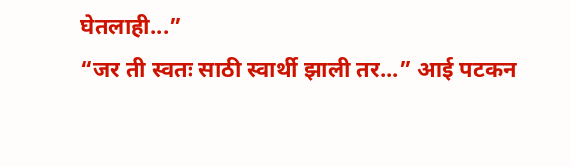घेतलाही...”
“जर ती स्वतः साठी स्वार्थी झाली तर...” आई पटकन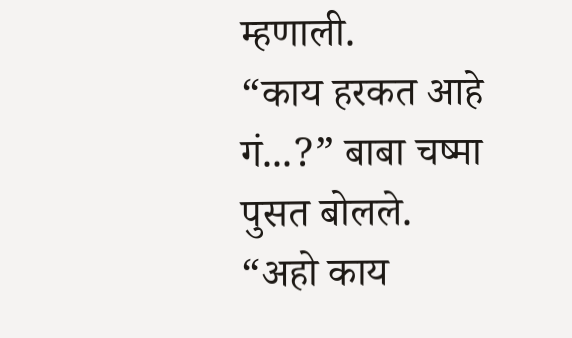म्हणाली.
“काय हरकत आहे गं...?” बाबा चष्मा पुसत बोलले.
“अहो काय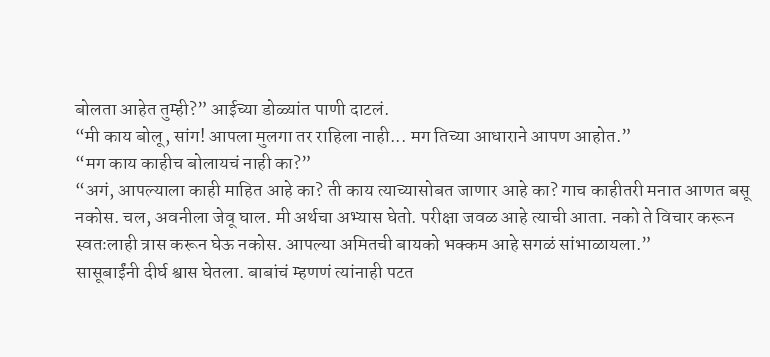बोलता आहेत तुम्ही?” आईच्या डोळ्यांत पाणी दाटलं.
“मी काय बोलू, सांग! आपला मुलगा तर राहिला नाही... मग तिच्या आधाराने आपण आहोत.”
“मग काय काहीच बोलायचं नाही का?”
“अगं, आपल्याला काही माहित आहे का? ती काय त्याच्यासोबत जाणार आहे का? गाच काहीतरी मनात आणत बसू नकोस. चल, अवनीला जेवू घाल. मी अर्थचा अभ्यास घेतो. परीक्षा जवळ आहे त्याची आता. नको ते विचार करून स्वतःलाही त्रास करून घेऊ नकोस. आपल्या अमितची बायको भक्कम आहे सगळं सांभाळायला.”
सासूबाईंनी दीर्घ श्वास घेतला. बाबांचं म्हणणं त्यांनाही पटत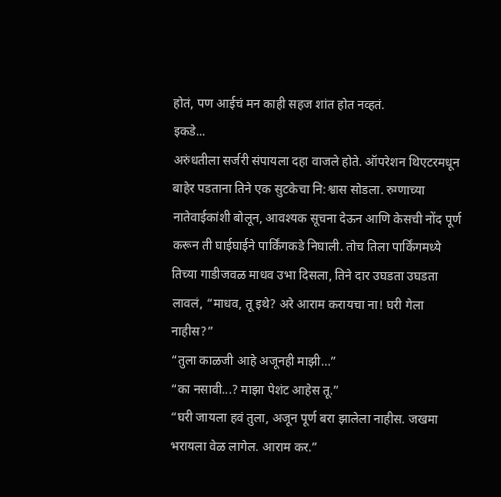होतं, पण आईचं मन काही सहज शांत होत नव्हतं.
इकडे...
अरुंधतीला सर्जरी संपायला दहा वाजले होते. ऑपरेशन थिएटरमधून बाहेर पडताना तिने एक सुटकेचा नि:श्वास सोडला. रुग्णाच्या नातेवाईकांशी बोलून, आवश्यक सूचना देऊन आणि केसची नोंद पूर्ण करून ती घाईघाईने पार्किंगकडे निघाली. तोच तिला पार्किंगमध्ये तिच्या गाडीजवळ माधव उभा दिसला, तिने दार उघडता उघडता लावलं, “माधव, तू इथे? अरे आराम करायचा ना! घरी गेला नाहीस?”
“तुला काळजी आहे अजूनही माझी…”
“का नसावी...? माझा पेशंट आहेस तू.”
“घरी जायला हवं तुला, अजून पूर्ण बरा झालेला नाहीस. जखमा भरायला वेळ लागेल. आराम कर.”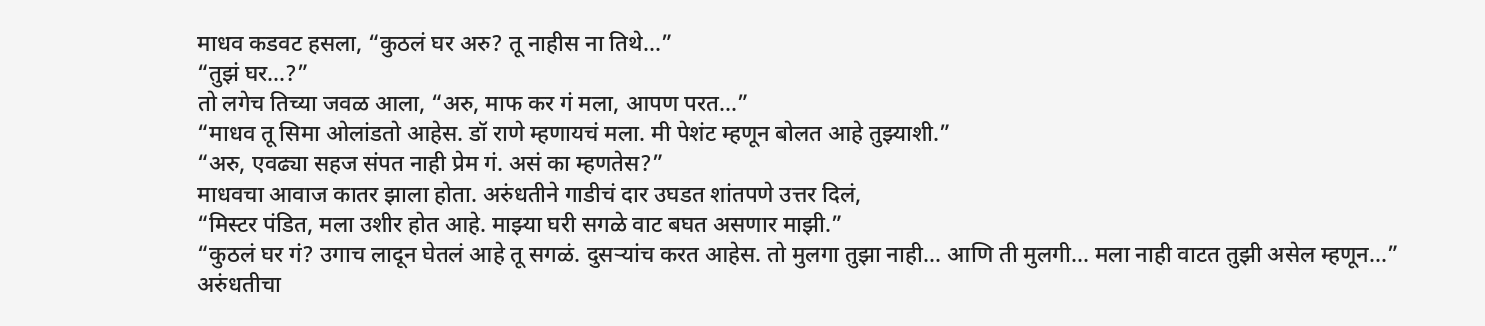माधव कडवट हसला, “कुठलं घर अरु? तू नाहीस ना तिथे...”
“तुझं घर...?”
तो लगेच तिच्या जवळ आला, “अरु, माफ कर गं मला, आपण परत...”
“माधव तू सिमा ओलांडतो आहेस. डॉ राणे म्हणायचं मला. मी पेशंट म्हणून बोलत आहे तुझ्याशी.”
“अरु, एवढ्या सहज संपत नाही प्रेम गं. असं का म्हणतेस?”
माधवचा आवाज कातर झाला होता. अरुंधतीने गाडीचं दार उघडत शांतपणे उत्तर दिलं,
“मिस्टर पंडित, मला उशीर होत आहे. माझ्या घरी सगळे वाट बघत असणार माझी.”
“कुठलं घर गं? उगाच लादून घेतलं आहे तू सगळं. दुसऱ्यांच करत आहेस. तो मुलगा तुझा नाही... आणि ती मुलगी... मला नाही वाटत तुझी असेल म्हणून...”
अरुंधतीचा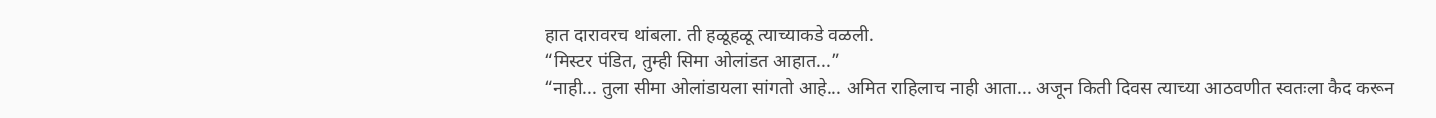हात दारावरच थांबला. ती हळूहळू त्याच्याकडे वळली.
“मिस्टर पंडित, तुम्ही सिमा ओलांडत आहात...”
“नाही... तुला सीमा ओलांडायला सांगतो आहे... अमित राहिलाच नाही आता... अजून किती दिवस त्याच्या आठवणीत स्वतःला कैद करून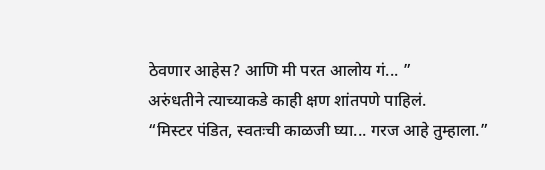ठेवणार आहेस? आणि मी परत आलोय गं... ”
अरुंधतीने त्याच्याकडे काही क्षण शांतपणे पाहिलं.
“मिस्टर पंडित, स्वतःची काळजी घ्या... गरज आहे तुम्हाला.”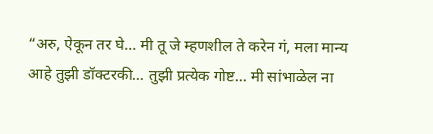“अरु, ऐकून तर घे... मी तू जे म्हणशील ते करेन गं, मला मान्य आहे तुझी डॉक्टरकी... तुझी प्रत्येक गोष्ट... मी सांभाळेल ना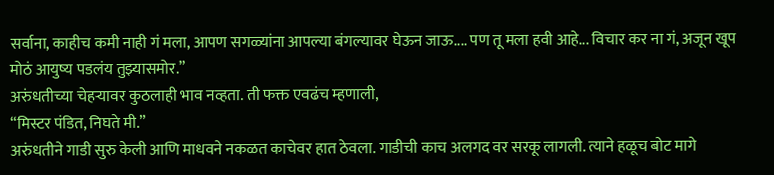सर्वाना, काहीच कमी नाही गं मला, आपण सगळ्यांना आपल्या बंगल्यावर घेऊन जाऊ.... पण तू मला हवी आहे... विचार कर ना गं, अजून खूप मोठं आयुष्य पडलंय तुझ्यासमोर.”
अरुंधतीच्या चेहऱ्यावर कुठलाही भाव नव्हता. ती फक्त एवढंच म्हणाली,
“मिस्टर पंडित, निघते मी.”
अरुंधतीने गाडी सुरु केली आणि माधवने नकळत काचेवर हात ठेवला. गाडीची काच अलगद वर सरकू लागली. त्याने हळूच बोट मागे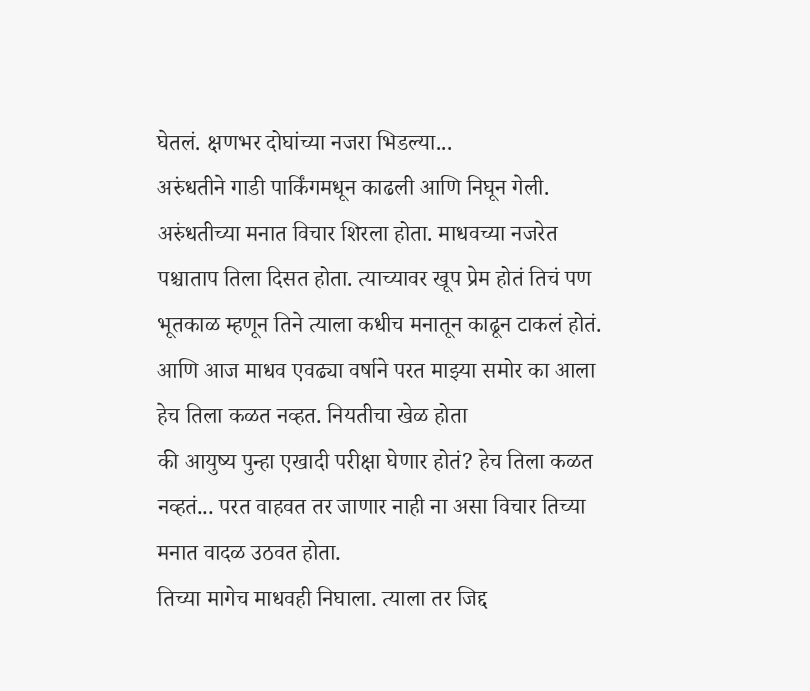घेतलं. क्षणभर दोघांच्या नजरा भिडल्या...
अरुंधतीने गाडी पार्किंगमधून काढली आणि निघून गेली. अरुंधतीच्या मनात विचार शिरला होता. माधवच्या नजरेत पश्चाताप तिला दिसत होता. त्याच्यावर खूप प्रेम होतं तिचं पण भूतकाळ म्हणून तिने त्याला कधीच मनातून काढून टाकलं होतं. आणि आज माधव एवढ्या वर्षाने परत माझ्या समोर का आला हेच तिला कळत नव्हत. नियतीचा खेळ होता
की आयुष्य पुन्हा एखादी परीक्षा घेणार होतं? हेच तिला कळत नव्हतं... परत वाहवत तर जाणार नाही ना असा विचार तिच्या मनात वादळ उठवत होता.
तिच्या मागेच माधवही निघाला. त्याला तर जिद्द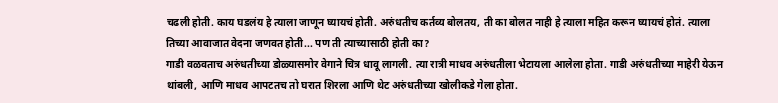चढली होती. काय घडलंय हे त्याला जाणून घ्यायचं होती. अरुंधतीच कर्तव्य बोलतय, ती का बोलत नाही हे त्याला महित करून घ्यायचं होतं. त्याला तिच्या आवाजात वेदना जणवत होती... पण ती त्याच्यासाठी होती का?
गाडी वळवताच अरुंधतीच्या डोळ्यासमोर वेगाने चित्र धावू लागली. त्या रात्री माधव अरुंधतीला भेटायला आलेला होता. गाडी अरुंधतीच्या माहेरी येऊन थांबली, आणि माधव आपटतच तो घरात शिरला आणि थेट अरुंधतीच्या खोलीकडे गेला होता.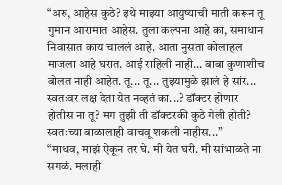“अरु, आहेस कुठे? इथे माझ्या आयुष्याची माती करून तू गुमान आरामात आहेस. तुला कल्पना आहे का, समाधान निवासात काय चाललं आहे. आता नुसता कोलाहल माजला आहे घरात. आई राहिली नाही... बाबा कुणाशीच बोलत नाही आहेत. तू... तू... तुझ्यामुळे झालं हे सांर... स्वतःवर लक्ष देता येत नव्हतं का...? डॉक्टर होणार होतीस ना तू? मग तुझी ती डॉक्टरकी कुठे गेली होती? स्वतःच्या बाळालाही वाचवू शकली नाहीस...”
“माधव, माझं ऐकून तर घे. मी येत घरी. मी सांभाळते ना सगळं. मलाही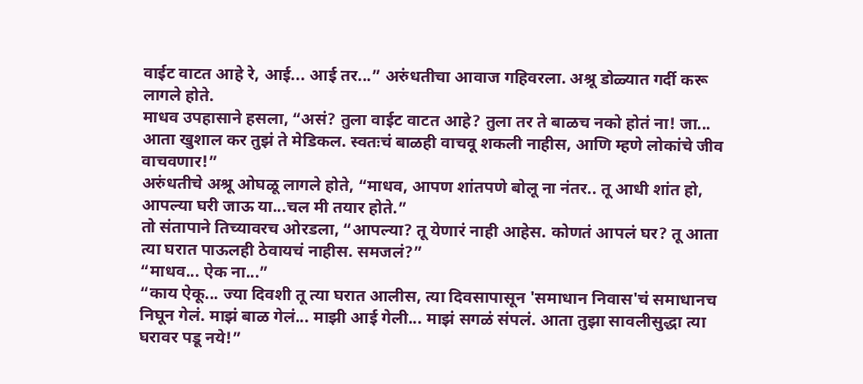वाईट वाटत आहे रे, आई... आई तर...” अरुंधतीचा आवाज गहिवरला. अश्रू डोळ्यात गर्दी करू लागले होते.
माधव उपहासाने हसला, “असं? तुला वाईट वाटत आहे? तुला तर ते बाळच नको होतं ना! जा... आता खुशाल कर तुझं ते मेडिकल. स्वतःचं बाळही वाचवू शकली नाहीस, आणि म्हणे लोकांचे जीव वाचवणार!”
अरुंधतीचे अश्रू ओघळू लागले होते, “माधव, आपण शांतपणे बोलू ना नंतर.. तू आधी शांत हो, आपल्या घरी जाऊ या...चल मी तयार होते.”
तो संतापाने तिच्यावरच ओरडला, “आपल्या? तू येणारं नाही आहेस. कोणतं आपलं घर? तू आता त्या घरात पाऊलही ठेवायचं नाहीस. समजलं?”
“माधव... ऐक ना...”
“काय ऐकू... ज्या दिवशी तू त्या घरात आलीस, त्या दिवसापासून 'समाधान निवास'चं समाधानच निघून गेलं. माझं बाळ गेलं... माझी आई गेली... माझं सगळं संपलं. आता तुझा सावलीसुद्धा त्या घरावर पडू नये!”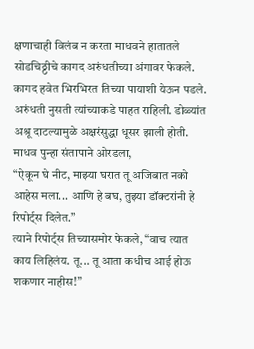क्षणाचाही विलंब न करता माधवने हातातले सोडचिठ्ठीचे कागद अरुंधतीच्या अंगावर फेकले. कागद हवेत भिरभिरत तिच्या पायाशी येऊन पडले. अरुंधती नुसती त्यांच्याकडे पाहत राहिली. डोळ्यांत अश्रू दाटल्यामुळे अक्षरंसुद्धा धूसर झाली होती. माधव पुन्हा संतापाने ओरडला,
“ऐकून घे नीट, माझ्या घरात तू अजिबात नको आहेस मला... आणि हे बघ, तुझ्या डॉक्टरांनी हे रिपोर्ट्स दिलेत.”
त्याने रिपोर्ट्स तिच्यासमोर फेकले, “वाच त्यात काय लिहिलंय. तू... तू आता कधीच आई होऊ शकणार नाहीस!”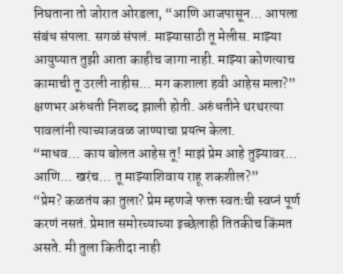निघताना तो जोरात ओरडला, “आणि आजपासून... आपला संबंध संपला. सगळं संपलं. माझ्यासाठी तू मेलीस. माझ्या आयुष्यात तुझी आता काहीच जागा नाही. माझ्या कोणत्याच कामाची तू उरली नाहीस... मग कशाला हवी आहेस मला?”
क्षणभर अरुंधती निशब्द झाली होती. अरुंधतीने थरथरत्या पावलांनी त्याच्याजवळ जाण्याचा प्रयत्न केला.
“माधव... काय बोलत आहेस तू! माझं प्रेम आहे तुझ्यावर... आणि... खरंच... तू माझ्याशिवाय राहू शकशील?”
“प्रेम? कळतंय का तुला? प्रेम म्हणजे फक्त स्वतःची स्वप्नं पूर्ण करणं नसतं. प्रेमात समोरच्याच्या इच्छेलाही तितकीच किंमत असते. मी तुला कितीदा नाही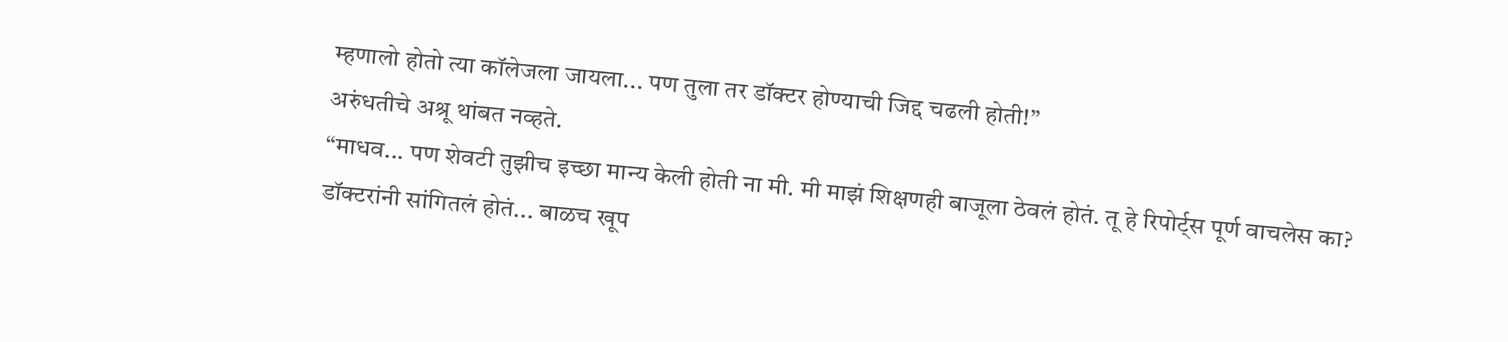म्हणालो होतो त्या कॉलेजला जायला... पण तुला तर डॉक्टर होण्याची जिद्द चढली होती!”
अरुंधतीचे अश्रू थांबत नव्हते.
“माधव... पण शेवटी तुझीच इच्छा मान्य केली होती ना मी. मी माझं शिक्षणही बाजूला ठेवलं होतं. तू हे रिपोर्ट्स पूर्ण वाचलेस का? डॉक्टरांनी सांगितलं होतं... बाळच खूप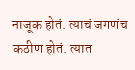नाजूक होतं. त्याचं जगणंच कठीण होतं. त्यात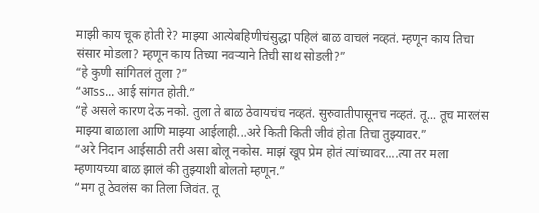माझी काय चूक होती रे? माझ्या आत्येबहिणीचंसुद्धा पहिलं बाळ वाचलं नव्हतं. म्हणून काय तिचा संसार मोडला? म्हणून काय तिच्या नवऱ्याने तिची साथ सोडली?”
“हे कुणी सांगितलं तुला ?”
“आss... आई सांगत होती.”
“हे असले कारण देऊ नको. तुला ते बाळ ठेवायचंच नव्हतं. सुरुवातीपासूनच नव्हतं. तू... तूच मारलंस माझ्या बाळाला आणि माझ्या आईलाही...अरे किती किती जीवं होता तिचा तुझ्यावर.”
“अरे निदान आईसाठी तरी असा बोलू नकोस. माझं खूप प्रेम होतं त्यांच्यावर....त्या तर मला म्हणायच्या बाळ झालं की तुझ्याशी बोलतो म्हणून.”
“मग तू ठेवलंस का तिला जिवंत. तू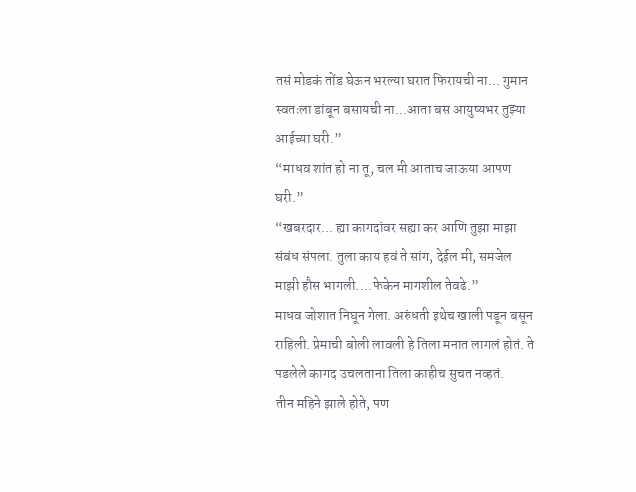तसं मोडकं तोंड घेऊन भरल्या घरात फिरायची ना... गुमान स्वतःला डांबून बसायची ना...आता बस आयुष्यभर तुझ्या आईच्या घरी.”
“माधव शांत हो ना तू, चल मी आताच जाऊया आपण घरी.”
“खबरदार... ह्या कागदांवर सह्या कर आणि तुझा माझा संबंध संपला. तुला काय हवं ते सांग, देईल मी, समजेल माझी हौस भागली....फेकेन मागशील तेवढे.”
माधव जोशात निघून गेला. अरुंधती इथेच खाली पडून बसून राहिली. प्रेमाची बोली लावली हे तिला मनात लागलं होतं. ते पडलेले कागद उचलताना तिला काहीच सुचत नव्हतं.
तीन महिने झाले होते, पण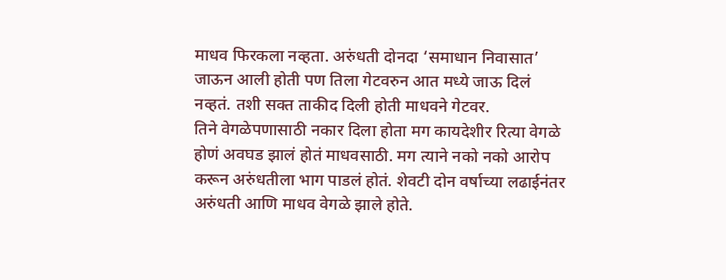माधव फिरकला नव्हता. अरुंधती दोनदा ‘समाधान निवासात’ जाऊन आली होती पण तिला गेटवरुन आत मध्ये जाऊ दिलं नव्हतं. तशी सक्त ताकीद दिली होती माधवने गेटवर.
तिने वेगळेपणासाठी नकार दिला होता मग कायदेशीर रित्या वेगळे होणं अवघड झालं होतं माधवसाठी. मग त्याने नको नको आरोप करून अरुंधतीला भाग पाडलं होतं. शेवटी दोन वर्षाच्या लढाईनंतर अरुंधती आणि माधव वेगळे झाले होते.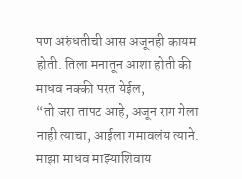पण अरुंधतीची आस अजूनही कायम होती. तिला मनातून आशा होती की माधव नक्की परत येईल,
“तो जरा तापट आहे, अजून राग गेला नाही त्याचा, आईला गमावलंय त्याने. माझा माधव माझ्याशिवाय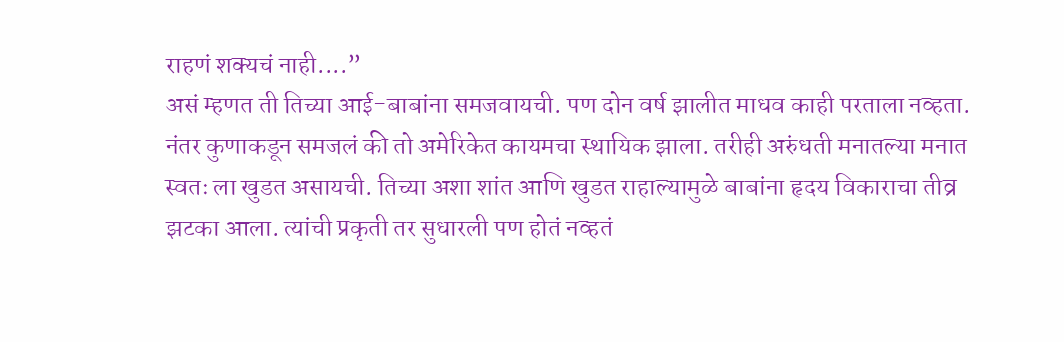राहणं शक्यचं नाही....”
असं म्हणत ती तिच्या आई-बाबांना समजवायची. पण दोन वर्ष झालीत माधव काही परताला नव्हता. नंतर कुणाकडून समजलं की तो अमेरिकेत कायमचा स्थायिक झाला. तरीही अरुंधती मनातल्या मनात स्वतः ला खुडत असायची. तिच्या अशा शांत आणि खुडत राहाल्यामुळे बाबांना हृदय विकाराचा तीव्र झटका आला. त्यांची प्रकृती तर सुधारली पण होतं नव्हतं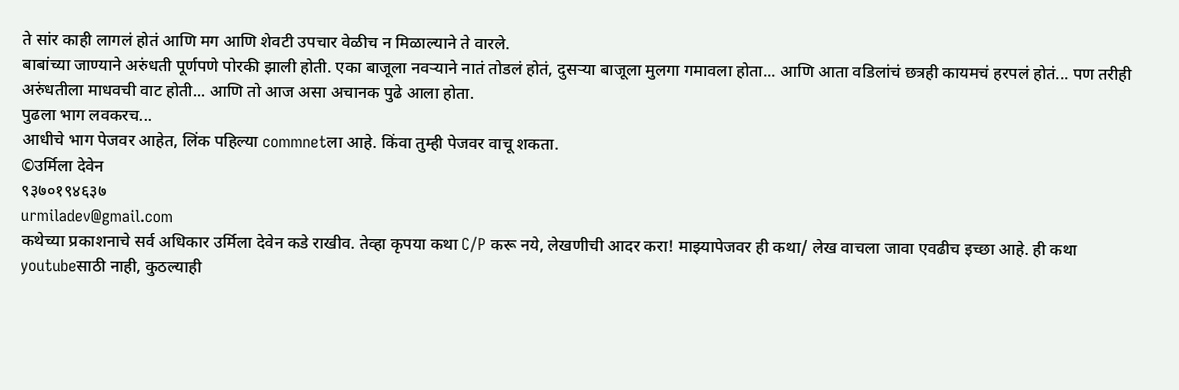ते सांर काही लागलं होतं आणि मग आणि शेवटी उपचार वेळीच न मिळाल्याने ते वारले.
बाबांच्या जाण्याने अरुंधती पूर्णपणे पोरकी झाली होती. एका बाजूला नवऱ्याने नातं तोडलं होतं, दुसऱ्या बाजूला मुलगा गमावला होता... आणि आता वडिलांचं छत्रही कायमचं हरपलं होतं... पण तरीही अरुंधतीला माधवची वाट होती... आणि तो आज असा अचानक पुढे आला होता.
पुढला भाग लवकरच...
आधीचे भाग पेजवर आहेत, लिंक पहिल्या commnetला आहे. किंवा तुम्ही पेजवर वाचू शकता.
©उर्मिला देवेन
९३७०१९४६३७
urmiladev@gmail.com
कथेच्या प्रकाशनाचे सर्व अधिकार उर्मिला देवेन कडे राखीव. तेव्हा कृपया कथा C/P करू नये, लेखणीची आदर करा! माझ्यापेजवर ही कथा/ लेख वाचला जावा एवढीच इच्छा आहे. ही कथा youtubeसाठी नाही, कुठल्याही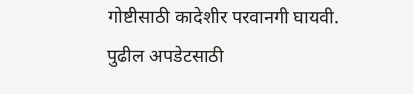गोष्टीसाठी कादेशीर परवानगी घायवी.
पुढील अपडेटसाठी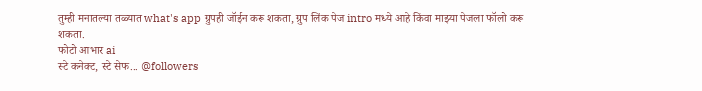तुम्ही मनातल्या तळ्यात what's app ग्रुपही जॉईन करू शकता, ग्रुप लिंक पेज intro मध्ये आहे किंवा माझ्या पेजला फॉलो करू शकता.
फोटो आभार ai
स्टे कनेक्ट, स्टे सेफ... @followers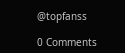@topfanss

0 Comments